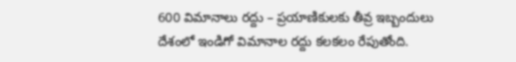600 విమానాలు రద్దు – ప్రయాణికులకు తీవ్ర ఇబ్బందులు
దేశంలో ఇండిగో విమానాల రద్దు కలకలం రేపుతోంది.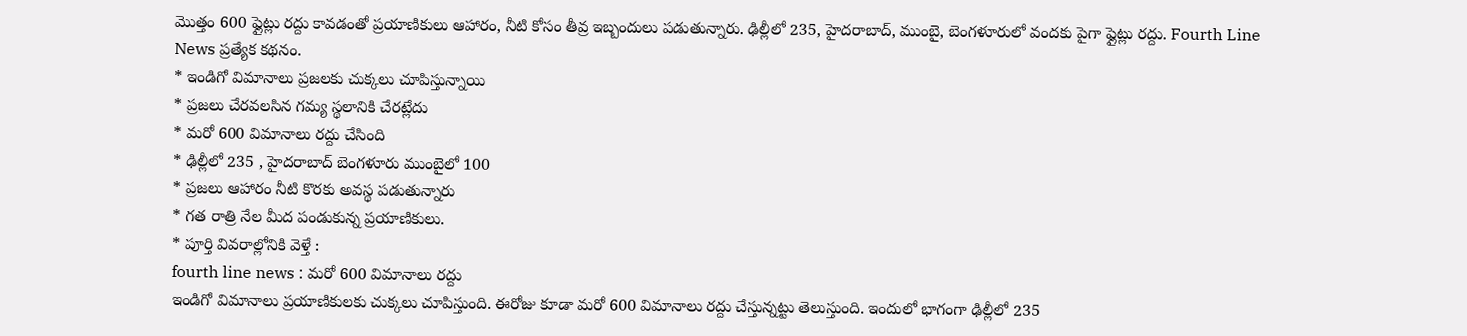మొత్తం 600 ఫ్లైట్లు రద్దు కావడంతో ప్రయాణికులు ఆహారం, నీటి కోసం తీవ్ర ఇబ్బందులు పడుతున్నారు. ఢిల్లీలో 235, హైదరాబాద్, ముంబై, బెంగళూరులో వందకు పైగా ఫ్లైట్లు రద్దు. Fourth Line News ప్రత్యేక కథనం.
* ఇండిగో విమానాలు ప్రజలకు చుక్కలు చూపిస్తున్నాయి
* ప్రజలు చేరవలసిన గమ్య స్థలానికి చేరట్లేదు
* మరో 600 విమానాలు రద్దు చేసింది
* ఢిల్లీలో 235 , హైదరాబాద్ బెంగళూరు ముంబైలో 100
* ప్రజలు ఆహారం నీటి కొరకు అవస్థ పడుతున్నారు
* గత రాత్రి నేల మీద పండుకున్న ప్రయాణికులు.
* పూర్తి వివరాల్లోనికి వెళ్తే :
fourth line news : మరో 600 విమానాలు రద్దు
ఇండిగో విమానాలు ప్రయాణికులకు చుక్కలు చూపిస్తుంది. ఈరోజు కూడా మరో 600 విమానాలు రద్దు చేస్తున్నట్టు తెలుస్తుంది. ఇందులో భాగంగా ఢిల్లీలో 235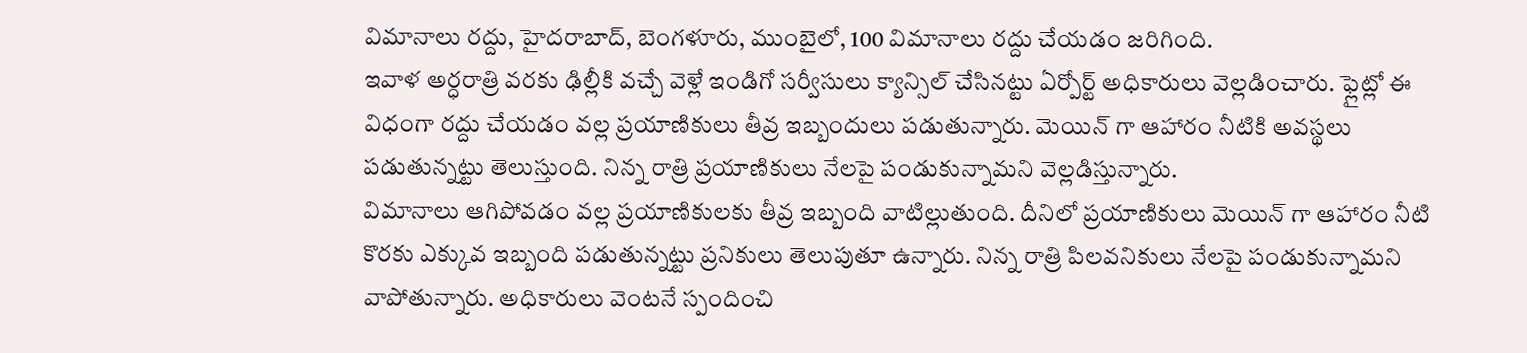విమానాలు రద్దు, హైదరాబాద్, బెంగళూరు, ముంబైలో, 100 విమానాలు రద్దు చేయడం జరిగింది.
ఇవాళ అర్ధరాత్రి వరకు ఢిల్లీకి వచ్చే వెళ్లే ఇండిగో సర్వీసులు క్యాన్సిల్ చేసినట్టు ఏర్పోర్ట్ అధికారులు వెల్లడించారు. ఫ్లైట్లో ఈ విధంగా రద్దు చేయడం వల్ల ప్రయాణికులు తీవ్ర ఇబ్బందులు పడుతున్నారు. మెయిన్ గా ఆహారం నీటికి అవస్థలు పడుతున్నట్టు తెలుస్తుంది. నిన్న రాత్రి ప్రయాణికులు నేలపై పండుకున్నామని వెల్లడిస్తున్నారు.
విమానాలు ఆగిపోవడం వల్ల ప్రయాణికులకు తీవ్ర ఇబ్బంది వాటిల్లుతుంది. దీనిలో ప్రయాణికులు మెయిన్ గా ఆహారం నీటి కొరకు ఎక్కువ ఇబ్బంది పడుతున్నట్టు ప్రనికులు తెలుపుతూ ఉన్నారు. నిన్న రాత్రి పిలవనికులు నేలపై పండుకున్నామని వాపోతున్నారు. అధికారులు వెంటనే స్పందించి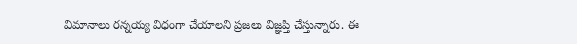విమానాలు రన్నయ్య విధంగా చేయాలని ప్రజలు విజ్ఞప్తి చేస్తున్నారు. ఈ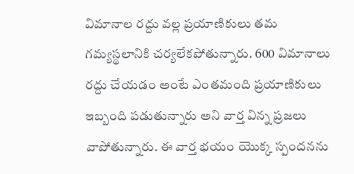విమానాల రద్దు వల్ల ప్రయాణికులు తమ గమ్యస్థలానికి చర్యలేకపోతున్నారు. 600 విమానాలు రద్దు చేయడం అంటే ఎంతమంది ప్రయాణికులు ఇబ్బంది పడుతున్నారు అని వార్త విన్న ప్రజలు వాపోతున్నారు. ఈ వార్త భయం యొక్క స్పందనను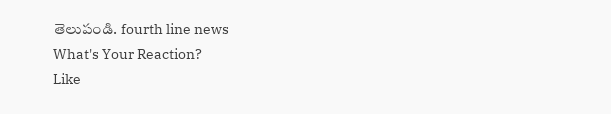తెలుపండి. fourth line news
What's Your Reaction?
Like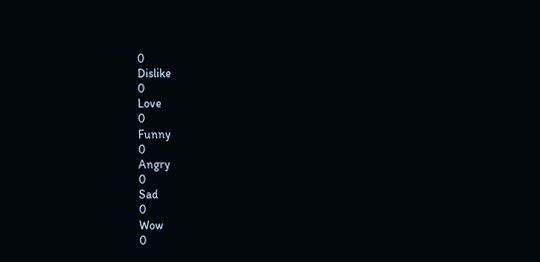0
Dislike
0
Love
0
Funny
0
Angry
0
Sad
0
Wow
0